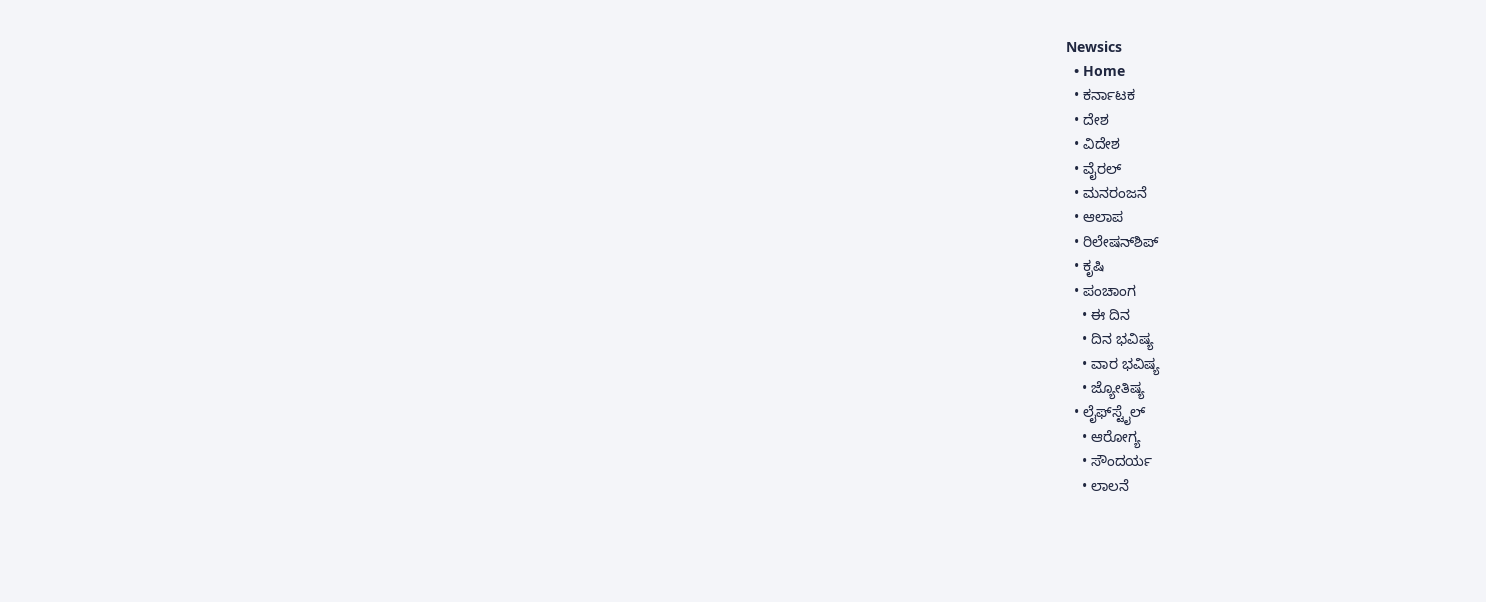Newsics
  • Home
  • ಕರ್ನಾಟಕ
  • ದೇಶ
  • ವಿದೇಶ
  • ವೈರಲ್
  • ಮನರಂಜನೆ
  • ಆಲಾಪ
  • ರಿಲೇಷನ್‌ಶಿಪ್
  • ಕೃಷಿ
  • ಪಂಚಾಂಗ
    • ಈ ದಿನ
    • ದಿನ ಭವಿಷ್ಯ
    • ವಾರ ಭವಿಷ್ಯ
    • ಜ್ಯೋತಿಷ್ಯ
  • ಲೈಫ್‌ಸ್ಟೈಲ್
    • ಆರೋಗ್ಯ
    • ಸೌಂದರ್ಯ
    • ಲಾಲನೆ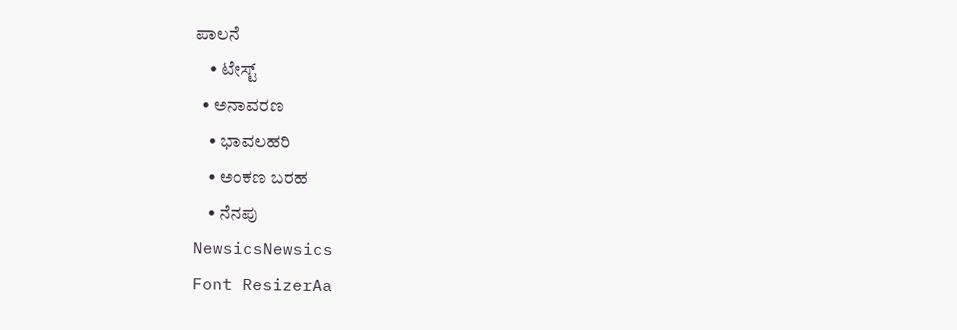ಪಾಲನೆ
    • ಟೇಸ್ಟ್
  • ಅನಾವರಣ
    • ಭಾವಲಹರಿ
    • ಅಂಕಣ ಬರಹ
    • ನೆನಪು
NewsicsNewsics
Font ResizerAa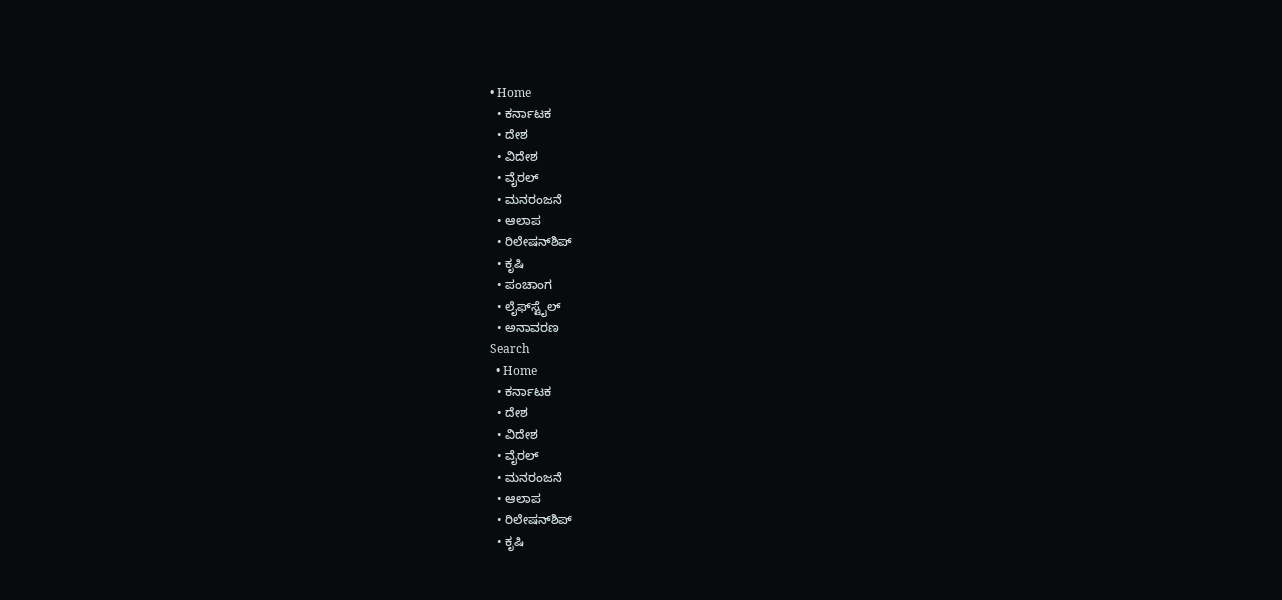• Home
  • ಕರ್ನಾಟಕ
  • ದೇಶ
  • ವಿದೇಶ
  • ವೈರಲ್
  • ಮನರಂಜನೆ
  • ಆಲಾಪ
  • ರಿಲೇಷನ್‌ಶಿಪ್
  • ಕೃಷಿ
  • ಪಂಚಾಂಗ
  • ಲೈಫ್‌ಸ್ಟೈಲ್
  • ಅನಾವರಣ
Search
  • Home
  • ಕರ್ನಾಟಕ
  • ದೇಶ
  • ವಿದೇಶ
  • ವೈರಲ್
  • ಮನರಂಜನೆ
  • ಆಲಾಪ
  • ರಿಲೇಷನ್‌ಶಿಪ್
  • ಕೃಷಿ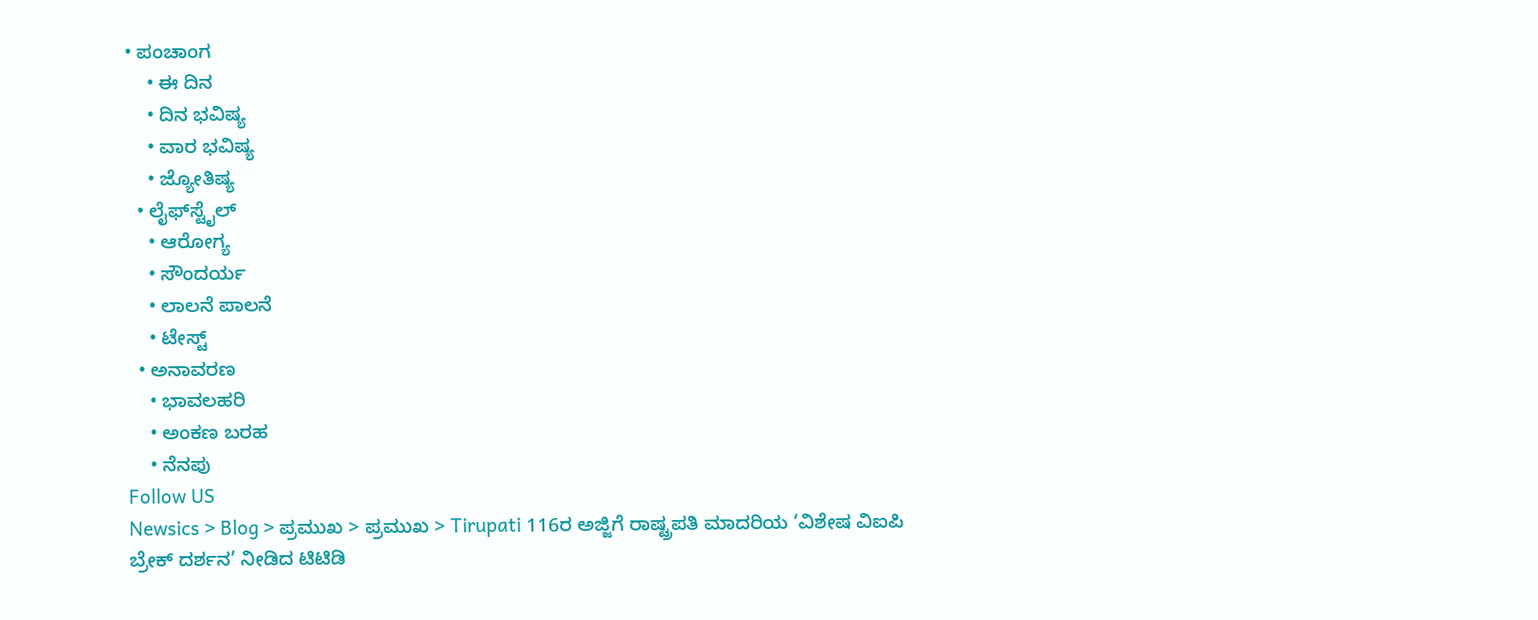• ಪಂಚಾಂಗ
    • ಈ ದಿನ
    • ದಿನ ಭವಿಷ್ಯ
    • ವಾರ ಭವಿಷ್ಯ
    • ಜ್ಯೋತಿಷ್ಯ
  • ಲೈಫ್‌ಸ್ಟೈಲ್
    • ಆರೋಗ್ಯ
    • ಸೌಂದರ್ಯ
    • ಲಾಲನೆ ಪಾಲನೆ
    • ಟೇಸ್ಟ್
  • ಅನಾವರಣ
    • ಭಾವಲಹರಿ
    • ಅಂಕಣ ಬರಹ
    • ನೆನಪು
Follow US
Newsics > Blog > ಪ್ರಮುಖ > ಪ್ರಮುಖ > Tirupati 116ರ ಅಜ್ಜಿಗೆ ರಾಷ್ಟ್ರಪತಿ ಮಾದರಿಯ ‘ವಿಶೇಷ ವಿಐಪಿ ಬ್ರೇಕ್ ದರ್ಶನ’ ನೀಡಿದ ಟಿಟಿಡಿ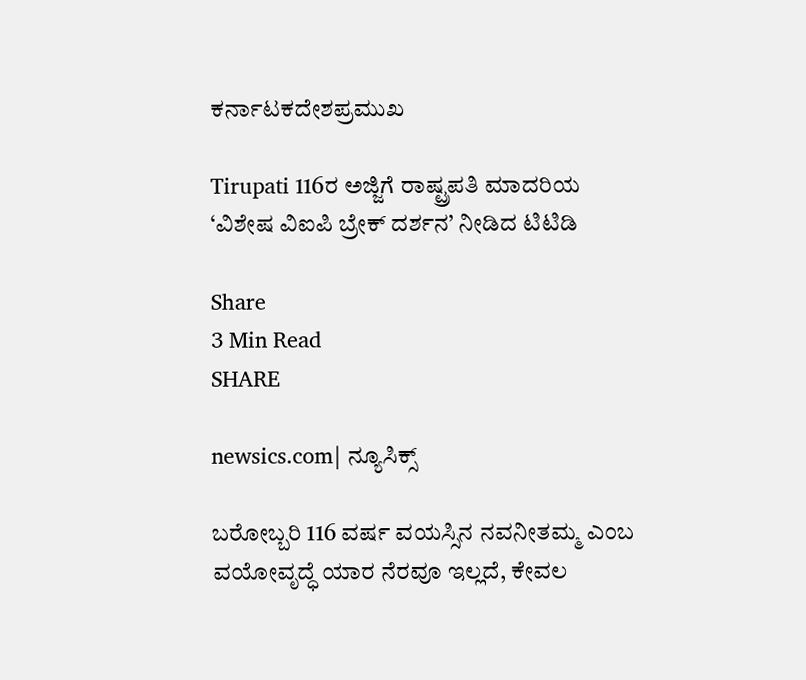ಕರ್ನಾಟಕದೇಶಪ್ರಮುಖ

Tirupati 116ರ ಅಜ್ಜಿಗೆ ರಾಷ್ಟ್ರಪತಿ ಮಾದರಿಯ ‘ವಿಶೇಷ ವಿಐಪಿ ಬ್ರೇಕ್ ದರ್ಶನ’ ನೀಡಿದ ಟಿಟಿಡಿ

Share
3 Min Read
SHARE

newsics.com| ನ್ಯೂಸಿಕ್ಸ್

ಬರೋಬ್ಬರಿ 116 ವರ್ಷ ವಯಸ್ಸಿನ ನವನೀತಮ್ಮ ಎಂಬ ವಯೋವೃದ್ಧೆ ಯಾರ ನೆರವೂ ಇಲ್ಲದೆ, ಕೇವಲ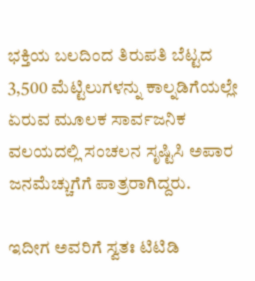ಭಕ್ತಿಯ ಬಲದಿಂದ ತಿರುಪತಿ ಬೆಟ್ಟದ 3,500 ಮೆಟ್ಟಿಲುಗಳನ್ನು ಕಾಲ್ನಡಿಗೆಯಲ್ಲೇ ಏರುವ ಮೂಲಕ ಸಾರ್ವಜನಿಕ ವಲಯದಲ್ಲಿ ಸಂಚಲನ ಸೃಷ್ಟಿಸಿ ಅಪಾರ ಜನಮೆಚ್ಚುಗೆಗೆ ಪಾತ್ರರಾಗಿದ್ದರು.

ಇದೀಗ ಅವರಿಗೆ ಸ್ವತಃ ಟಿಟಿಡಿ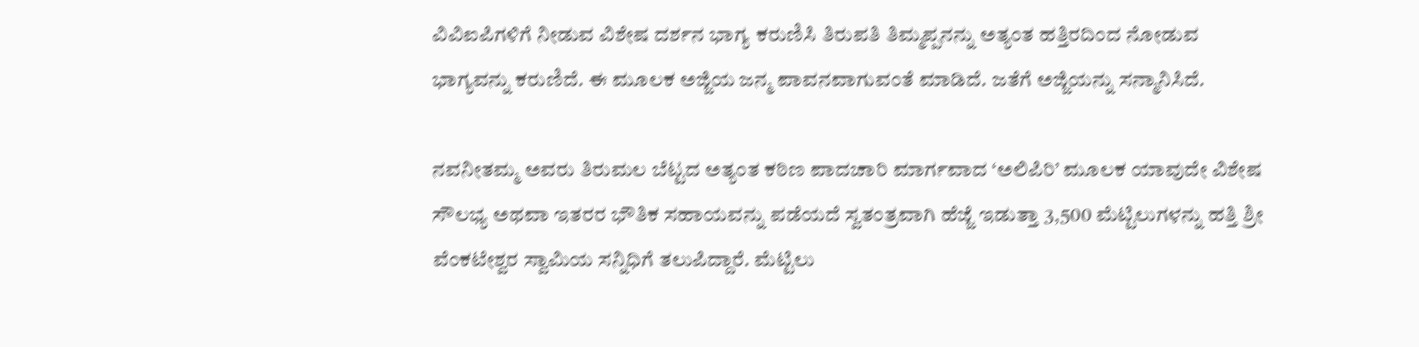ವಿವಿಐಪಿಗಳಿಗೆ ನೀಡುವ ವಿಶೇಷ ದರ್ಶನ ಭಾಗ್ಯ ಕರುಣಿಸಿ ತಿರುಪತಿ ತಿಮ್ಮಪ್ಪನನ್ನು ಅತ್ಯಂತ ಹತ್ತಿರದಿಂದ ನೋಡುವ ಭಾಗ್ಯವನ್ನು ಕರುಣಿದೆ. ಈ ಮೂಲಕ ಅಜ್ಜಿಯ ಜನ್ಮ ಪಾವನವಾಗುವಂತೆ ಮಾಡಿದೆ. ಜತೆಗೆ ಅಜ್ಜಿಯನ್ನು ಸನ್ಮಾನಿಸಿದೆ.

ನವನೀತಮ್ಮ ಅವರು ತಿರುಮಲ ಬೆಟ್ಟದ ಅತ್ಯಂತ ಕಠಿಣ ಪಾದಚಾರಿ ಮಾರ್ಗವಾದ ‘ಅಲಿಪಿರಿ’ ಮೂಲಕ ಯಾವುದೇ ವಿಶೇಷ ಸೌಲಭ್ಯ ಅಥವಾ ಇತರರ ಭೌತಿಕ ಸಹಾಯವನ್ನು ಪಡೆಯದೆ ಸ್ವತಂತ್ರವಾಗಿ ಹೆಜ್ಜೆ ಇಡುತ್ತಾ 3,500 ಮೆಟ್ಟಿಲುಗಳನ್ನು ಹತ್ತಿ ಶ್ರೀ ವೆಂಕಟೇಶ್ವರ ಸ್ವಾಮಿಯ ಸನ್ನಿಧಿಗೆ ತಲುಪಿದ್ದಾರೆ. ಮೆಟ್ಟಿಲು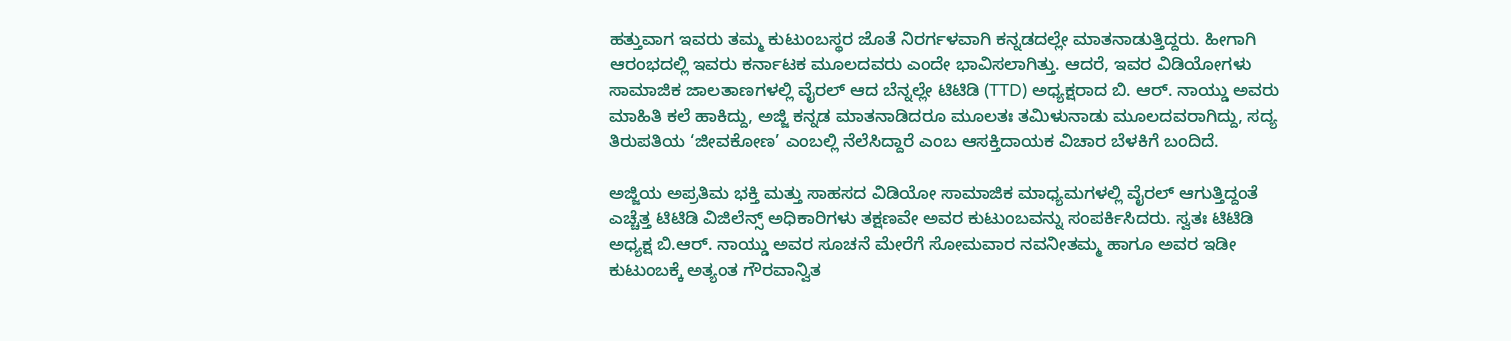ಹತ್ತುವಾಗ ಇವರು ತಮ್ಮ ಕುಟುಂಬಸ್ಥರ ಜೊತೆ ನಿರರ್ಗಳವಾಗಿ ಕನ್ನಡದಲ್ಲೇ ಮಾತನಾಡುತ್ತಿದ್ದರು. ಹೀಗಾಗಿ ಆರಂಭದಲ್ಲಿ ಇವರು ಕರ್ನಾಟಕ ಮೂಲದವರು ಎಂದೇ ಭಾವಿಸಲಾಗಿತ್ತು. ಆದರೆ, ಇವರ ವಿಡಿಯೋಗಳು ಸಾಮಾಜಿಕ ಜಾಲತಾಣಗಳಲ್ಲಿ ವೈರಲ್ ಆದ ಬೆನ್ನಲ್ಲೇ ಟಿಟಿಡಿ (TTD) ಅಧ್ಯಕ್ಷರಾದ ಬಿ. ಆರ್. ನಾಯ್ಡು ಅವರು ಮಾಹಿತಿ ಕಲೆ ಹಾಕಿದ್ದು, ಅಜ್ಜಿ ಕನ್ನಡ ಮಾತನಾಡಿದರೂ ಮೂಲತಃ ತಮಿಳುನಾಡು ಮೂಲದವರಾಗಿದ್ದು, ಸದ್ಯ ತಿರುಪತಿಯ ‘ಜೀವಕೋಣ’ ಎಂಬಲ್ಲಿ ನೆಲೆಸಿದ್ದಾರೆ ಎಂಬ ಆಸಕ್ತಿದಾಯಕ ವಿಚಾರ ಬೆಳಕಿಗೆ ಬಂದಿದೆ.

ಅಜ್ಜಿಯ ಅಪ್ರತಿಮ ಭಕ್ತಿ ಮತ್ತು ಸಾಹಸದ ವಿಡಿಯೋ ಸಾಮಾಜಿಕ ಮಾಧ್ಯಮಗಳಲ್ಲಿ ವೈರಲ್ ಆಗುತ್ತಿದ್ದಂತೆ ಎಚ್ಚೆತ್ತ ಟಿಟಿಡಿ ವಿಜಿಲೆನ್ಸ್ ಅಧಿಕಾರಿಗಳು ತಕ್ಷಣವೇ ಅವರ ಕುಟುಂಬವನ್ನು ಸಂಪರ್ಕಿಸಿದರು. ಸ್ವತಃ ಟಿಟಿಡಿ ಅಧ್ಯಕ್ಷ ಬಿ.ಆರ್. ನಾಯ್ಡು ಅವರ ಸೂಚನೆ ಮೇರೆಗೆ ಸೋಮವಾರ ನವನೀತಮ್ಮ ಹಾಗೂ ಅವರ ಇಡೀ ಕುಟುಂಬಕ್ಕೆ ಅತ್ಯಂತ ಗೌರವಾನ್ವಿತ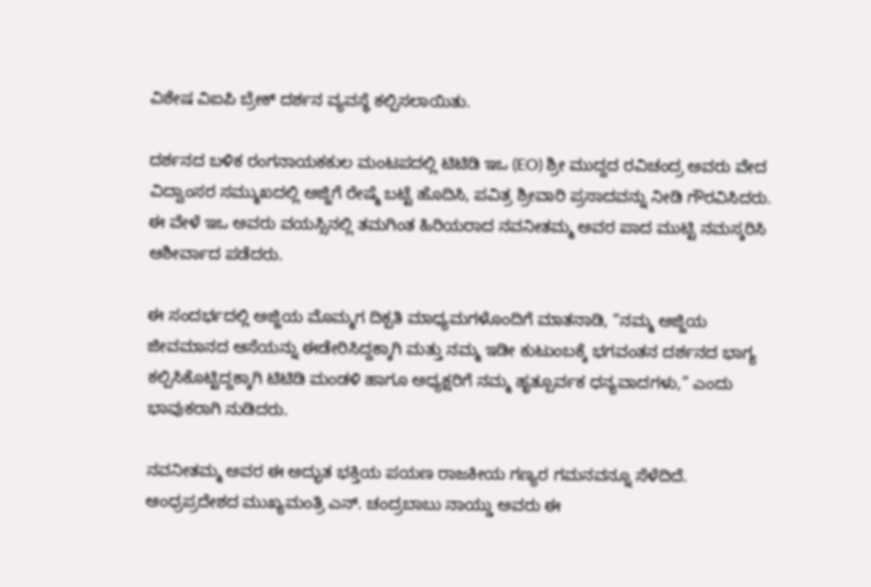ವಿಶೇಷ ವಿಐಪಿ ಬ್ರೇಕ್ ದರ್ಶನ ವ್ಯವಸ್ಥೆ ಕಲ್ಪಿಸಲಾಯಿತು.

ದರ್ಶನದ ಬಳಿಕ ರಂಗನಾಯಕಕುಲ ಮಂಟಪದಲ್ಲಿ ಟಿಟಿಡಿ ಇಒ (EO) ಶ್ರೀ ಮುದ್ದದ ರವಿಚಂದ್ರ ಅವರು ವೇದ ವಿದ್ವಾಂಸರ ಸಮ್ಮುಖದಲ್ಲಿ ಅಜ್ಜಿಗೆ ರೇಷ್ಮೆ ಬಟ್ಟೆ ಹೊದಿಸಿ, ಪವಿತ್ರ ಶ್ರೀವಾರಿ ಪ್ರಸಾದವನ್ನು ನೀಡಿ ಗೌರವಿಸಿದರು. ಈ ವೇಳೆ ಇಒ ಅವರು ವಯಸ್ಸಿನಲ್ಲಿ ತಮಗಿಂತ ಹಿರಿಯರಾದ ನವನೀತಮ್ಮ ಅವರ ಪಾದ ಮುಟ್ಟಿ ನಮಸ್ಕರಿಸಿ ಆಶೀರ್ವಾದ ಪಡೆದರು.

ಈ ಸಂದರ್ಭದಲ್ಲಿ ಅಜ್ಜಿಯ ಮೊಮ್ಮಗ ದಿಕ್ಪತಿ ಮಾಧ್ಯಮಗಳೊಂದಿಗೆ ಮಾತನಾಡಿ, “ನಮ್ಮ ಅಜ್ಜಿಯ ಜೀವಮಾನದ ಆಸೆಯನ್ನು ಈಡೇರಿಸಿದ್ದಕ್ಕಾಗಿ ಮತ್ತು ನಮ್ಮ ಇಡೀ ಕುಟುಂಬಕ್ಕೆ ಭಗವಂತನ ದರ್ಶನದ ಭಾಗ್ಯ ಕಲ್ಪಿಸಿಕೊಟ್ಟಿದ್ದಕ್ಕಾಗಿ ಟಿಟಿಡಿ ಮಂಡಳಿ ಹಾಗೂ ಅಧ್ಯಕ್ಷರಿಗೆ ನಮ್ಮ ಹೃತ್ಪೂರ್ವಕ ಧನ್ಯವಾದಗಳು,” ಎಂದು ಭಾವುಕರಾಗಿ ನುಡಿದರು.

ನವನೀತಮ್ಮ ಅವರ ಈ ಅದ್ಭುತ ಭಕ್ತಿಯ ಪಯಣ ರಾಜಕೀಯ ಗಣ್ಯರ ಗಮನವನ್ನೂ ಸೆಳೆದಿದೆ. ಆಂಧ್ರಪ್ರದೇಶದ ಮುಖ್ಯಮಂತ್ರಿ ಎನ್. ಚಂದ್ರಬಾಬು ನಾಯ್ಡು ಅವರು ಈ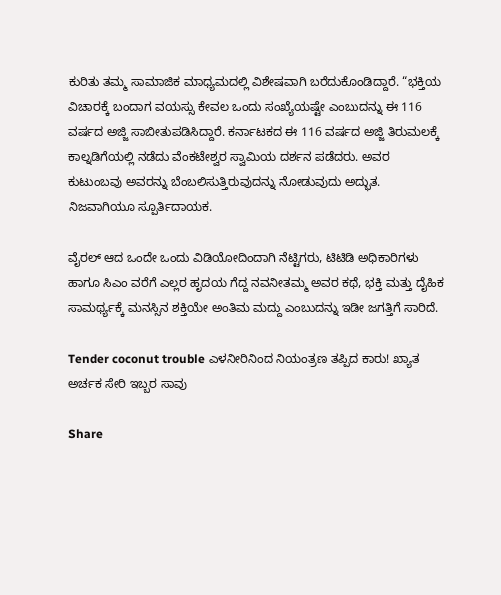ಕುರಿತು ತಮ್ಮ ಸಾಮಾಜಿಕ ಮಾಧ್ಯಮದಲ್ಲಿ ವಿಶೇಷವಾಗಿ ಬರೆದುಕೊಂಡಿದ್ದಾರೆ. “ಭಕ್ತಿಯ ವಿಚಾರಕ್ಕೆ ಬಂದಾಗ ವಯಸ್ಸು ಕೇವಲ ಒಂದು ಸಂಖ್ಯೆಯಷ್ಟೇ ಎಂಬುದನ್ನು ಈ 116 ವರ್ಷದ ಅಜ್ಜಿ ಸಾಬೀತುಪಡಿಸಿದ್ದಾರೆ. ಕರ್ನಾಟಕದ ಈ 116 ವರ್ಷದ ಅಜ್ಜಿ ತಿರುಮಲಕ್ಕೆ ಕಾಲ್ನಡಿಗೆಯಲ್ಲಿ ನಡೆದು ವೆಂಕಟೇಶ್ವರ ಸ್ವಾಮಿಯ ದರ್ಶನ ಪಡೆದರು. ಅವರ ಕುಟುಂಬವು ಅವರನ್ನು ಬೆಂಬಲಿಸುತ್ತಿರುವುದನ್ನು ನೋಡುವುದು ಅದ್ಭುತ. ನಿಜವಾಗಿಯೂ ಸ್ಪೂರ್ತಿದಾಯಕ.

ವೈರಲ್ ಆದ ಒಂದೇ ಒಂದು ವಿಡಿಯೋದಿಂದಾಗಿ ನೆಟ್ಟಿಗರು, ಟಿಟಿಡಿ ಅಧಿಕಾರಿಗಳು ಹಾಗೂ ಸಿಎಂ ವರೆಗೆ ಎಲ್ಲರ ಹೃದಯ ಗೆದ್ದ ನವನೀತಮ್ಮ ಅವರ ಕಥೆ, ಭಕ್ತಿ ಮತ್ತು ದೈಹಿಕ ಸಾಮರ್ಥ್ಯಕ್ಕೆ ಮನಸ್ಸಿನ ಶಕ್ತಿಯೇ ಅಂತಿಮ ಮದ್ದು ಎಂಬುದನ್ನು ಇಡೀ ಜಗತ್ತಿಗೆ ಸಾರಿದೆ.

Tender coconut trouble ಎಳನೀರಿನಿಂದ‌ ನಿಯಂತ್ರಣ ತಪ್ಪಿದ ಕಾರು! ಖ್ಯಾತ ಅರ್ಚಕ ಸೇರಿ ಇಬ್ಬರ ಸಾವು

Share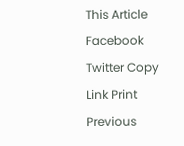This Article
Facebook Twitter Copy Link Print
Previous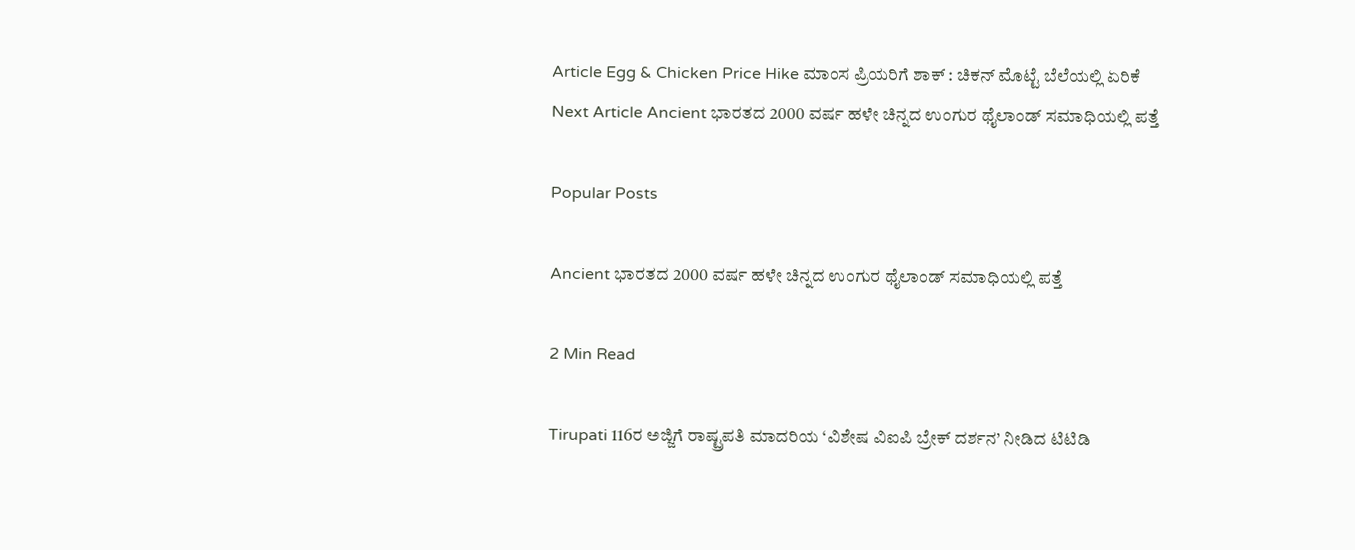Article Egg & Chicken Price Hike ಮಾಂಸ ಪ್ರಿಯರಿಗೆ ಶಾಕ್ : ಚಿಕನ್ ಮೊಟ್ಟೆ ಬೆಲೆಯಲ್ಲಿ ಏರಿಕೆ
Next Article Ancient ಭಾರತದ 2000 ವರ್ಷ ಹಳೇ ಚಿನ್ನದ ಉಂಗುರ ಥೈಲಾಂಡ್ ಸಮಾಧಿಯಲ್ಲಿ ಪತ್ತೆ

Popular Posts

Ancient ಭಾರತದ 2000 ವರ್ಷ ಹಳೇ ಚಿನ್ನದ ಉಂಗುರ ಥೈಲಾಂಡ್ ಸಮಾಧಿಯಲ್ಲಿ ಪತ್ತೆ

2 Min Read

Tirupati 116ರ ಅಜ್ಜಿಗೆ ರಾಷ್ಟ್ರಪತಿ ಮಾದರಿಯ ‘ವಿಶೇಷ ವಿಐಪಿ ಬ್ರೇಕ್ ದರ್ಶನ’ ನೀಡಿದ ಟಿಟಿಡಿ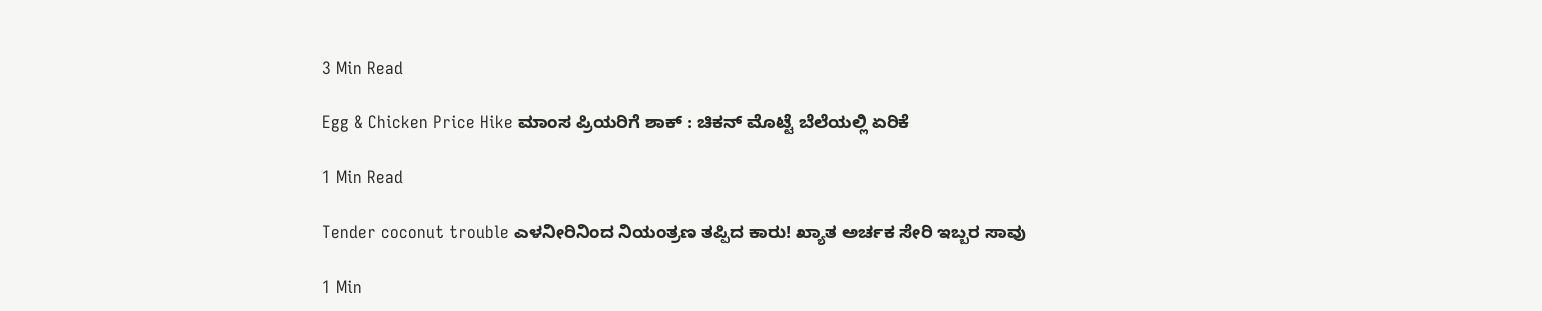3 Min Read

Egg & Chicken Price Hike ಮಾಂಸ ಪ್ರಿಯರಿಗೆ ಶಾಕ್ : ಚಿಕನ್ ಮೊಟ್ಟೆ ಬೆಲೆಯಲ್ಲಿ ಏರಿಕೆ

1 Min Read

Tender coconut trouble ಎಳನೀರಿನಿಂದ‌ ನಿಯಂತ್ರಣ ತಪ್ಪಿದ ಕಾರು! ಖ್ಯಾತ ಅರ್ಚಕ ಸೇರಿ ಇಬ್ಬರ ಸಾವು

1 Min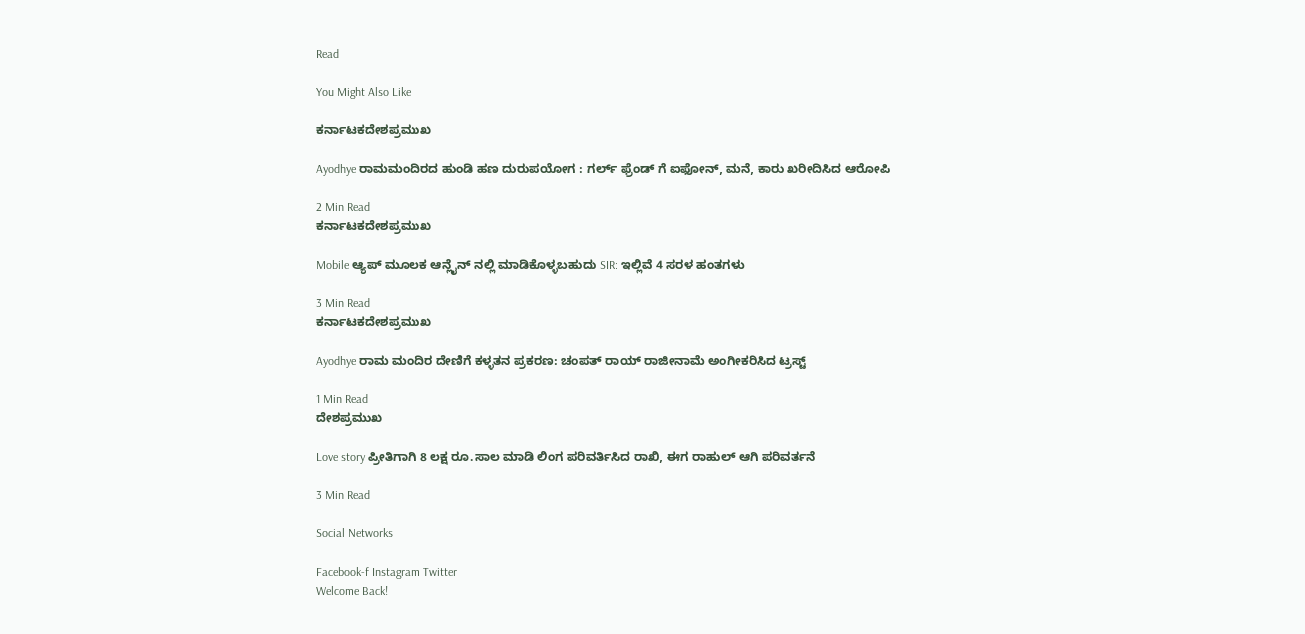Read

You Might Also Like

ಕರ್ನಾಟಕದೇಶಪ್ರಮುಖ

Ayodhye ರಾಮಮಂದಿರದ ಹುಂಡಿ ಹಣ ದುರುಪಯೋಗ : ಗರ್ಲ್ ಫ್ರೆಂಡ್ ಗೆ ಐಫೋನ್, ಮನೆ, ಕಾರು ಖರೀದಿಸಿದ ಆರೋಪಿ

2 Min Read
ಕರ್ನಾಟಕದೇಶಪ್ರಮುಖ

Mobile ಆ್ಯಪ್ ಮೂಲಕ ಆನ್ಲೈನ್ ನಲ್ಲಿ ಮಾಡಿಕೊಳ್ಳಬಹುದು SIR: ಇಲ್ಲಿವೆ 4 ಸರಳ ಹಂತಗಳು

3 Min Read
ಕರ್ನಾಟಕದೇಶಪ್ರಮುಖ

Ayodhye ರಾಮ ಮಂದಿರ ದೇಣಿಗೆ ಕಳ್ಳತನ ಪ್ರಕರಣ: ಚಂಪತ್‌ ರಾಯ್‌ ರಾಜೀನಾಮೆ ಅಂಗೀಕರಿಸಿದ ಟ್ರಸ್ಟ್

1 Min Read
ದೇಶಪ್ರಮುಖ

Love story ಪ್ರೀತಿಗಾಗಿ 8 ಲಕ್ಷ ರೂ.ಸಾಲ ಮಾಡಿ ಲಿಂಗ ಪರಿವರ್ತಿಸಿದ ರಾಖಿ, ಈಗ ರಾಹುಲ್ ಆಗಿ ಪರಿವರ್ತನೆ

3 Min Read

Social Networks

Facebook-f Instagram Twitter
Welcome Back!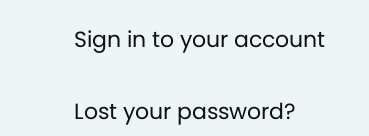Sign in to your account

Lost your password?